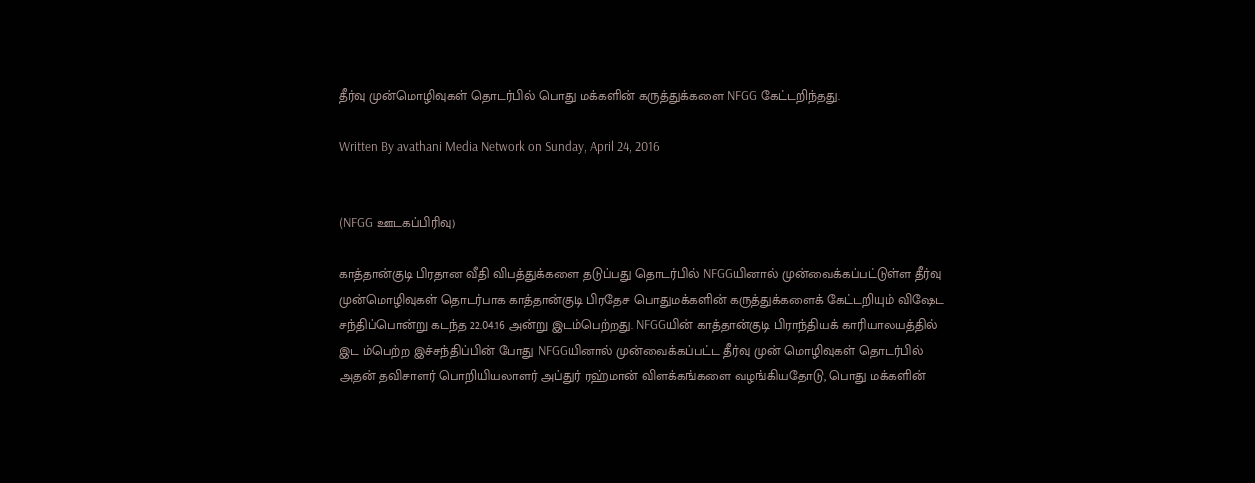தீர்வு முன்மொழிவுகள் தொடர்பில் பொது மக்களின் கருத்துக்களை NFGG கேட்டறிந்தது.

Written By avathani Media Network on Sunday, April 24, 2016


(NFGG ஊடகப்பிரிவு)

காத்தான்குடி பிரதான வீதி விபத்துக்களை தடுப்பது தொடர்பில் NFGGயினால் முன்வைக்கப்பட்டுள்ள தீர்வு முன்மொழிவுகள் தொடர்பாக காத்தான்குடி பிரதேச பொதுமக்களின் கருத்துக்களைக் கேட்டறியும் விஷேட சந்திப்பொன்று கடந்த 22.04.16 அன்று இடம்பெற்றது. NFGGயின் காத்தான்குடி பிராந்தியக் காரியாலயத்தில் இட ம்பெற்ற இச்சந்திப்பின் போது NFGGயினால் முன்வைக்கப்பட்ட தீர்வு முன் மொழிவுகள் தொடர்பில் அதன் தவிசாளர் பொறியியலாளர் அப்துர் ரஹ்மான் விளக்கங்களை வழங்கியதோடு, பொது மக்களின்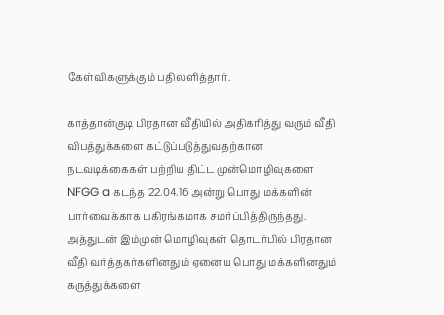கேள்விகளுக்கும் பதிலளித்தார்.

காத்தான்குடி பிரதான வீதியில் அதிகரித்து வரும் வீதி விபத்துக்களை கட்டுப்படுத்துவதற்கான நடவடிக்கைகள் பற்றிய திட்ட முன்மொழிவுகளை NFGG a கடந்த 22.04.16 அன்று பொது மக்களின் பார்வைக்காக பகிரங்கமாக சமர்ப்பித்திருந்தது. அத்துடன் இம்முன் மொழிவுகள் தொடர்பில் பிரதான வீதி வர்த்தகர்களினதும் ஏனைய பொது மக்களினதும் கருத்துக்களை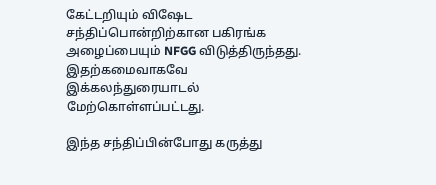கேட்டறியும் விஷேட சந்திப்பொன்றிற்கான பகிரங்க அழைப்பையும் NFGG விடுத்திருந்தது. இதற்கமைவாகவே இக்கலந்துரையாடல் மேற்கொள்ளப்பட்டது.

இந்த சந்திப்பின்போது கருத்து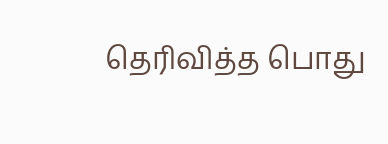தெரிவித்த பொது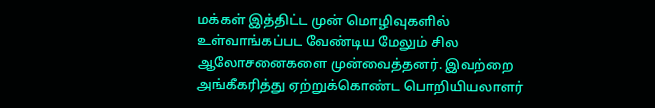மக்கள் இத்திட்ட முன் மொழிவுகளில் உள்வாங்கப்பட வேண்டிய மேலும் சில ஆலோசனைகளை முன்வைத்தனர். இவற்றை அங்கீகரித்து ஏற்றுக்கொண்ட பொறியியலாளர்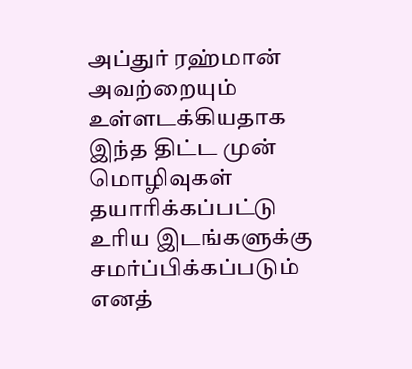அப்துர் ரஹ்மான் அவற்றையும் உள்ளடக்கியதாக இந்த திட்ட முன் மொழிவுகள் தயாரிக்கப்பட்டு உரிய இடங்களுக்கு சமர்ப்பிக்கப்படும் எனத்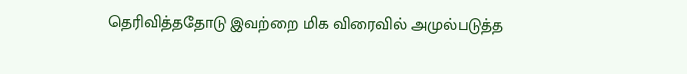தெரிவித்ததோடு இவற்றை மிக விரைவில் அமுல்படுத்த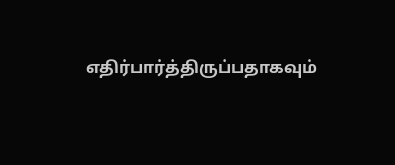எதிர்பார்த்திருப்பதாகவும்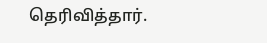தெரிவித்தார்.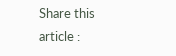Share this article :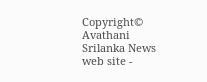Copyright© Avathani Srilanka News web site -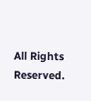All Rights Reserved.